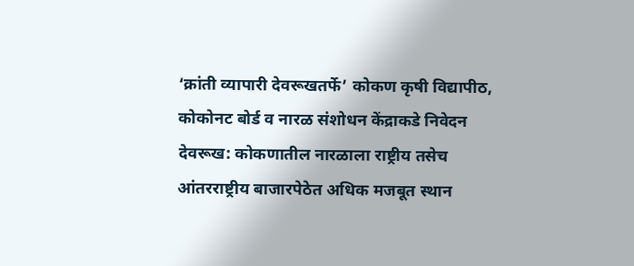‘क्रांती व्यापारी देवरूखतर्फे’ कोकण कृषी विद्यापीठ, कोकोनट बोर्ड व नारळ संशोधन केंद्राकडे निवेदन
देवरूख: कोकणातील नारळाला राष्ट्रीय तसेच आंतरराष्ट्रीय बाजारपेठेत अधिक मजबूत स्थान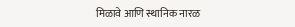मिळावे आणि स्थानिक नारळ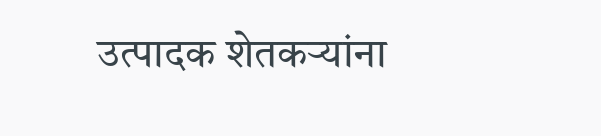उत्पादक शेतकऱ्यांना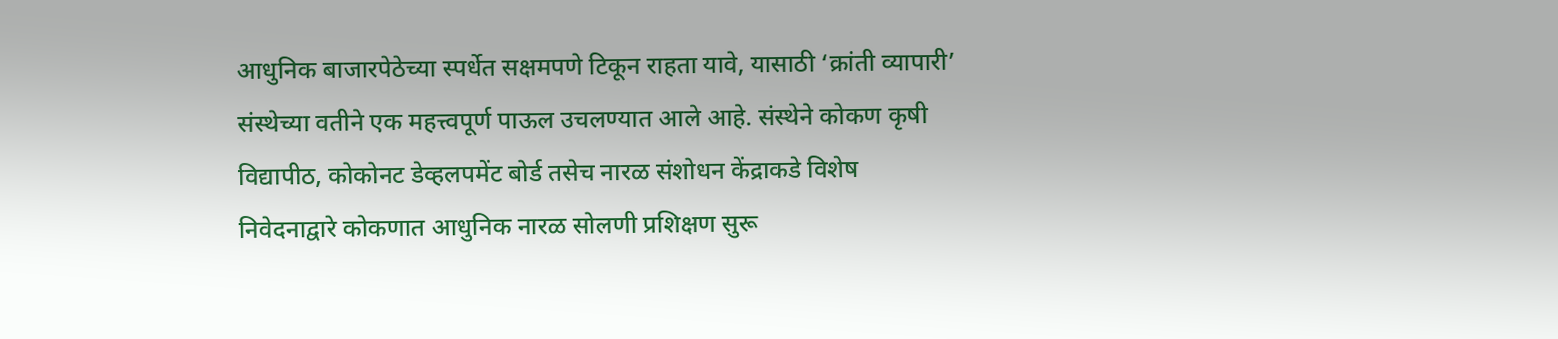आधुनिक बाजारपेठेच्या स्पर्धेत सक्षमपणे टिकून राहता यावे, यासाठी ‘क्रांती व्यापारी’ संस्थेच्या वतीने एक महत्त्वपूर्ण पाऊल उचलण्यात आले आहे. संस्थेने कोकण कृषी विद्यापीठ, कोकोनट डेव्हलपमेंट बोर्ड तसेच नारळ संशोधन केंद्राकडे विशेष निवेदनाद्वारे कोकणात आधुनिक नारळ सोलणी प्रशिक्षण सुरू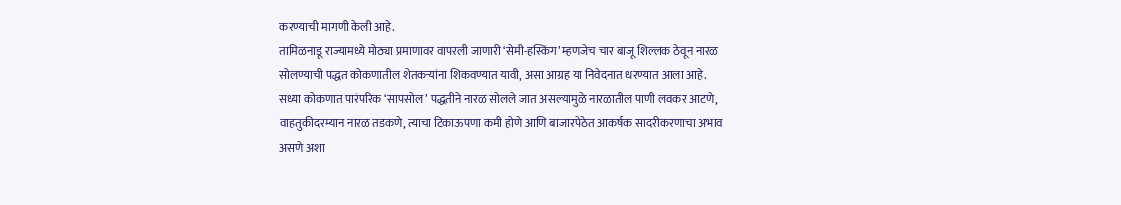करण्याची मागणी केली आहे.
तामिळनाडू राज्यामध्ये मोठ्या प्रमाणावर वापरली जाणारी ‘सेमी-हस्किंग’ म्हणजेच चार बाजू शिल्लक ठेवून नारळ सोलण्याची पद्धत कोकणातील शेतकऱ्यांना शिकवण्यात यावी, असा आग्रह या निवेदनात धरण्यात आला आहे.
सध्या कोकणात पारंपरिक ‘सापसोल’ पद्धतीने नारळ सोलले जात असल्यामुळे नारळातील पाणी लवकर आटणे, वाहतुकीदरम्यान नारळ तडकणे, त्याचा टिकाऊपणा कमी होणे आणि बाजारपेठेत आकर्षक सादरीकरणाचा अभाव असणे अशा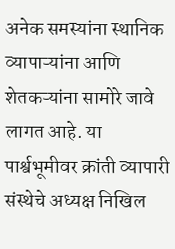अनेक समस्यांना स्थानिक व्यापाऱ्यांना आणि शेतकऱ्यांना सामोरे जावे लागत आहे. या पार्श्वभूमीवर क्रांती व्यापारी संस्थेचे अध्यक्ष निखिल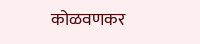कोळवणकर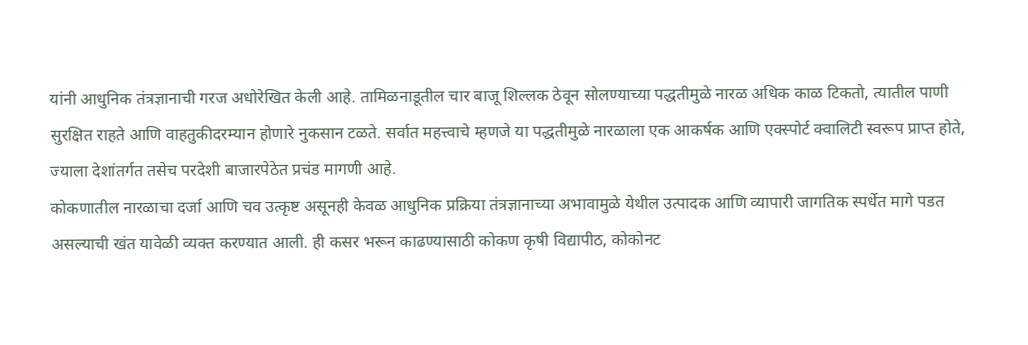यांनी आधुनिक तंत्रज्ञानाची गरज अधोरेखित केली आहे. तामिळनाडूतील चार बाजू शिल्लक ठेवून सोलण्याच्या पद्धतीमुळे नारळ अधिक काळ टिकतो, त्यातील पाणी सुरक्षित राहते आणि वाहतुकीदरम्यान होणारे नुकसान टळते. सर्वात महत्त्वाचे म्हणजे या पद्धतीमुळे नारळाला एक आकर्षक आणि एक्स्पोर्ट क्वालिटी स्वरूप प्राप्त होते, ज्याला देशांतर्गत तसेच परदेशी बाजारपेठेत प्रचंड मागणी आहे.
कोकणातील नारळाचा दर्जा आणि चव उत्कृष्ट असूनही केवळ आधुनिक प्रक्रिया तंत्रज्ञानाच्या अभावामुळे येथील उत्पादक आणि व्यापारी जागतिक स्पर्धेत मागे पडत असल्याची खंत यावेळी व्यक्त करण्यात आली. ही कसर भरून काढण्यासाठी कोकण कृषी विद्यापीठ, कोकोनट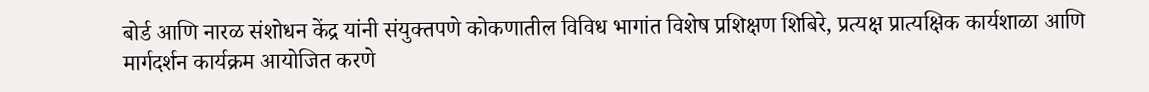बोर्ड आणि नारळ संशोधन केंद्र यांनी संयुक्तपणे कोकणातील विविध भागांत विशेष प्रशिक्षण शिबिरे, प्रत्यक्ष प्रात्यक्षिक कार्यशाळा आणि मार्गदर्शन कार्यक्रम आयोजित करणे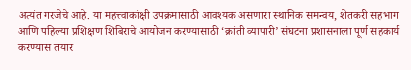अत्यंत गरजेचे आहे. या महत्त्वाकांक्षी उपक्रमासाठी आवश्यक असणारा स्थानिक समन्वय, शेतकरी सहभाग आणि पहिल्या प्रशिक्षण शिबिराचे आयोजन करण्यासाठी ‘क्रांती व्यापारी’ संघटना प्रशासनाला पूर्ण सहकार्य करण्यास तयार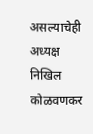असल्याचेही अध्यक्ष निखिल कोळवणकर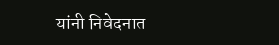यांनी निवेदनात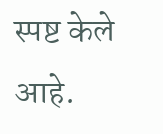स्पष्ट केले आहे.